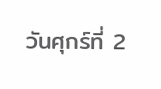วันศุกร์ที่ 2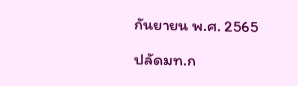กันยายน พ.ศ. 2565

ปลัดมท.ก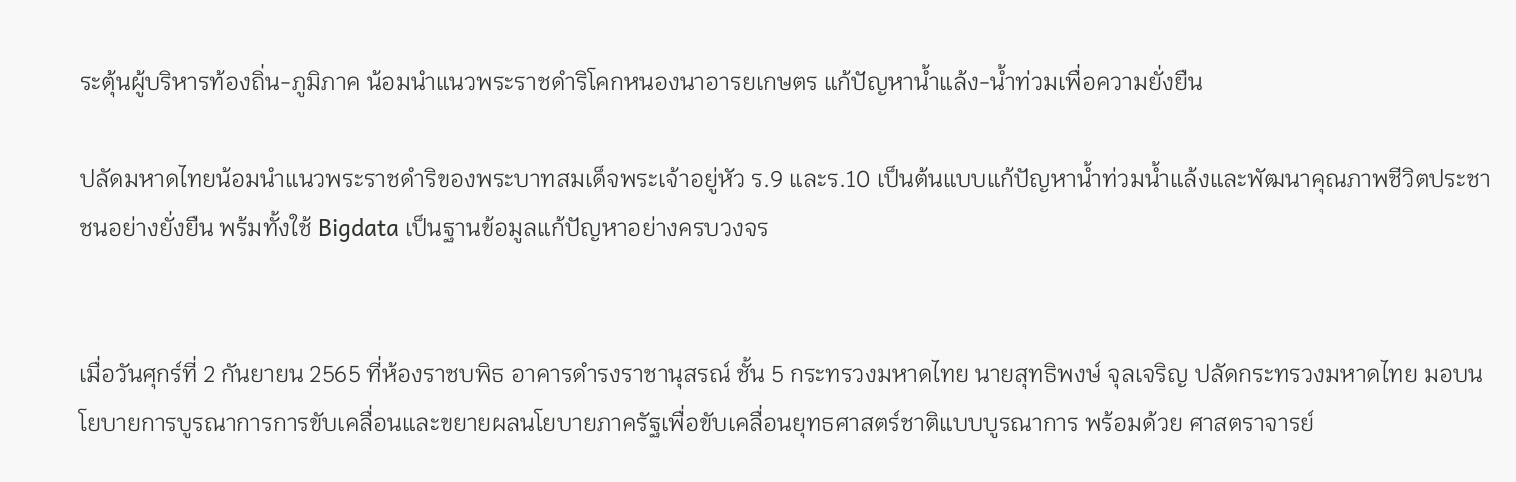ระตุ้นผู้บริหารท้องถิ่น-ภูมิภาค น้อมนำแนวพระราชดำริโคกหนองนาอารยเกษตร แก้ปัญหาน้ำแล้ง-น้ำท่วมเพื่อความยั่งยืน

ปลัดมหาดไทยน้อมนำแนวพระราชดำริของพระบาทสมเด็จพระเจ้าอยู่หัว ร.9 และร.10 เป็นต้นแบบแก้ปัญหาน้ำท่วมน้ำแล้งและพัฒนาคุณภาพชีวิตประชาชนอย่างยั่งยืน พร้มทั้งใช้ Bigdata เป็นฐานข้อมูลแก้ปัญหาอย่างครบวงจร


เมื่อวันศุกร์ที่ 2 กันยายน 2565 ที่ห้องราชบพิธ อาคารดำรงราชานุสรณ์ ชั้น 5 กระทรวงมหาดไทย นายสุทธิพงษ์ จุลเจริญ ปลัดกระทรวงมหาดไทย มอบนโยบายการบูรณาการการขับเคลื่อนและขยายผลนโยบายภาครัฐเพื่อขับเคลื่อนยุทธศาสตร์ชาติแบบบูรณาการ พร้อมด้วย ศาสตราจารย์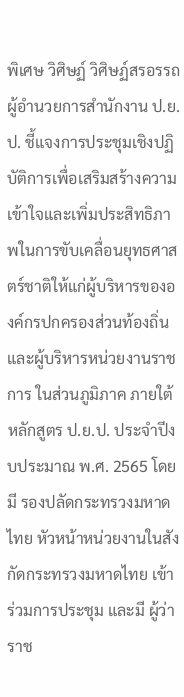พิเศษ วิศิษฏ์ วิศิษฏ์สรอรรถ ผู้อำนวยการสำนักงาน ป.ย.ป. ชี้แจงการประชุมเชิงปฏิบัติการเพื่อเสริมสร้างความเข้าใจและเพิ่มประสิทธิภาพในการขับเคลื่อนยุทธศาสตร์ชาติให้แก่ผู้บริหารขององค์กรปกครองส่วนท้องถิ่น และผู้บริหารหน่วยงานราชการ ในส่วนภูมิภาค ภายใต้หลักสูตร ป.ย.ป. ประจำปีงบประมาณ พ.ศ. 2565 โดยมี รองปลัดกระทรวงมหาดไทย หัวหน้าหน่วยงานในสังกัดกระทรวงมหาดไทย เข้าร่วมการประชุม และมี ผู้ว่าราช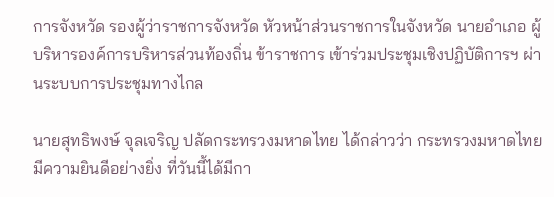การจังหวัด รองผู้ว่าราชการจังหวัด หัวหน้าส่วนราชการในจังหวัด นายอำเภอ ผู้บริหารองค์การบริหารส่วนท้องถิ่น ข้าราชการ เข้าร่วมประชุมเชิงปฏิบัติการฯ ผ่านระบบการประชุมทางไกล

นายสุทธิพงษ์ จุลเจริญ ปลัดกระทรวงมหาดไทย ได้กล่าวว่า กระทรวงมหาดไทยมีความยินดีอย่างยิ่ง ที่วันนี้ได้มีกา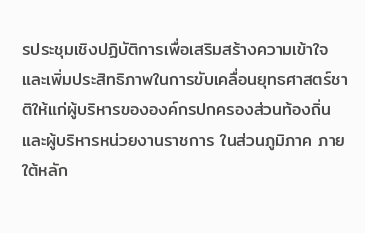รประชุมเชิงปฏิบัติการเพื่อเสริมสร้างความเข้าใจและเพิ่มประสิทธิภาพในการขับเคลื่อนยุทธศาสตร์ชาติให้แก่ผู้บริหารขององค์กรปกครองส่วนท้องถิ่น และผู้บริหารหน่วยงานราชการ ในส่วนภูมิภาค ภายใต้หลัก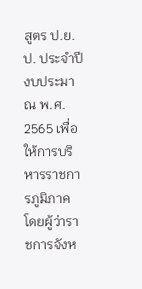สูตร ป.ย.ป. ประจำปีงบประมาณ พ.ศ. 2565 เพื่อให้การบริหารราชการภูมิภาค โดยผู้ว่าราชการจังห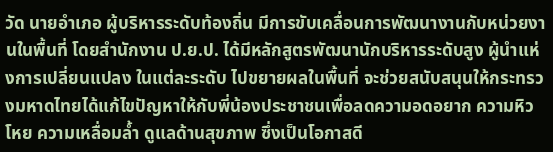วัด นายอำเภอ ผู้บริหารระดับท้องถิ่น มีการขับเคลื่อนการพัฒนางานกับหน่วยงานในพื้นที่ โดยสำนักงาน ป.ย.ป. ได้มีหลักสูตรพัฒนานักบริหารระดับสูง ผู้นำแห่งการเปลี่ยนแปลง ในแต่ละระดับ ไปขยายผลในพื้นที่ จะช่วยสนับสนุนให้กระทรวงมหาดไทยได้แก้ไขปัญหาให้กับพี่น้องประชาชนเพื่อลดความอดอยาก ความหิวโหย ความเหลื่อมล้ำ ดูแลด้านสุขภาพ ซึ่งเป็นโอกาสดี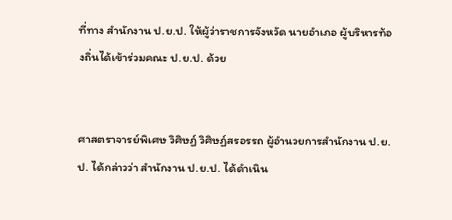ที่ทาง สำนักงาน ป.ย.ป. ให้ผู้ว่าราชการจังหวัด นายอำเภอ ผู้บริหารท้องถิ่นได้เข้าร่วมคณะ ป.ย.ป. ด้วย


ศาสตราจารย์พิเศษ วิศิษฏ์ วิศิษฏ์สรอรรถ ผู้อำนวยการสำนักงาน ป.ย.ป. ได้กล่าวว่า สำนักงาน ป.ย.ป. ได้ดำเนิน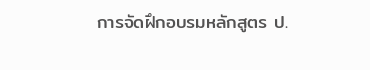การจัดฝึกอบรมหลักสูตร ป.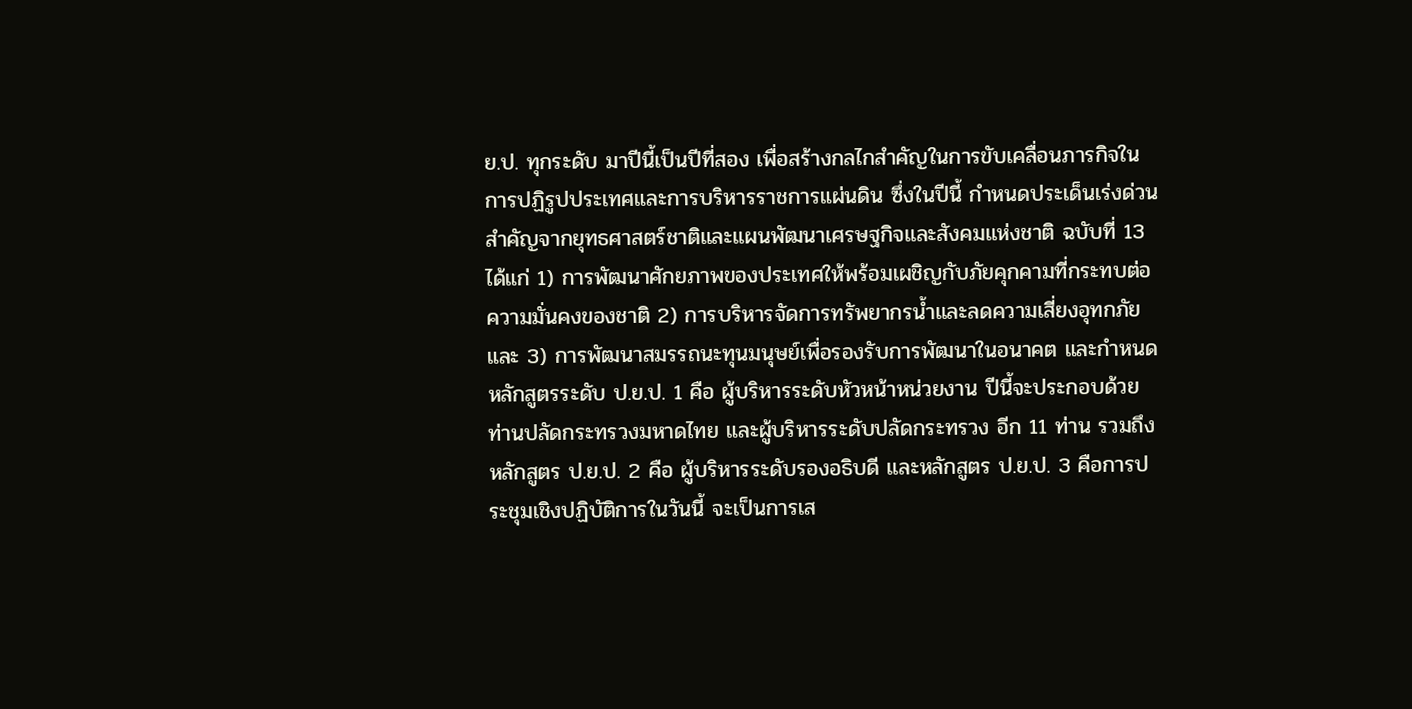ย.ป. ทุกระดับ มาปีนี้เป็นปีที่สอง เพื่อสร้างกลไกสำคัญในการขับเคลื่อนภารกิจในการปฏิรูปประเทศและการบริหารราชการแผ่นดิน ซึ่งในปีนี้ กำหนดประเด็นเร่งด่วนสำคัญจากยุทธศาสตร์ชาติและแผนพัฒนาเศรษฐกิจและสังคมแห่งชาติ ฉบับที่ 13 ได้แก่ 1) การพัฒนาศักยภาพของประเทศให้พร้อมเผชิญกับภัยคุกคามที่กระทบต่อความมั่นคงของชาติ 2) การบริหารจัดการทรัพยากรน้ำและลดความเสี่ยงอุทกภัย และ 3) การพัฒนาสมรรถนะทุนมนุษย์เพื่อรองรับการพัฒนาในอนาคต และกำหนดหลักสูตรระดับ ป.ย.ป. 1 คือ ผู้บริหารระดับหัวหน้าหน่วยงาน ปีนี้จะประกอบด้วยท่านปลัดกระทรวงมหาดไทย และผู้บริหารระดับปลัดกระทรวง อีก 11 ท่าน รวมถึงหลักสูตร ป.ย.ป. 2 คือ ผู้บริหารระดับรองอธิบดี และหลักสูตร ป.ย.ป. 3 คือการประชุมเชิงปฏิบัติการในวันนี้ จะเป็นการเส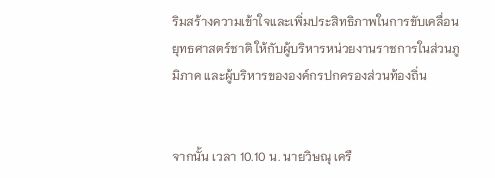ริมสร้างความเข้าใจและเพิ่มประสิทธิภาพในการขับเคลื่อนยุทธศาสตร์ชาติ ให้กับผู้บริหารหน่วยงานราชการในส่วนภูมิภาค และผู้บริหารขององค์กรปกครองส่วนท้องถิ่น


จากนั้น เวลา 10.10 น. นายวิษณุ เครื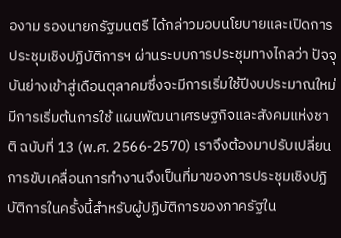องาม รองนายกรัฐมนตรี ได้กล่าวมอบนโยบายและเปิดการประชุมเชิงปฏิบัติการฯ ผ่านระบบการประชุมทางไกลว่า ปัจจุบันย่างเข้าสู่เดือนตุลาคมซึ่งจะมีการเริ่มใช้ปีงบประมาณใหม่มีการเริ่มต้นการใช้ แผนพัฒนาเศรษฐกิจและสังคมแห่งชาติ ฉบับที่ 13 (พ.ศ. 2566-2570) เราจึงต้องมาปรับเปลี่ยนการขับเคลื่อนการทำงานจึงเป็นที่มาของการประชุมเชิงปฏิบัติการในครั้งนี้สำหรับผู้ปฏิบัติการของภาครัฐใน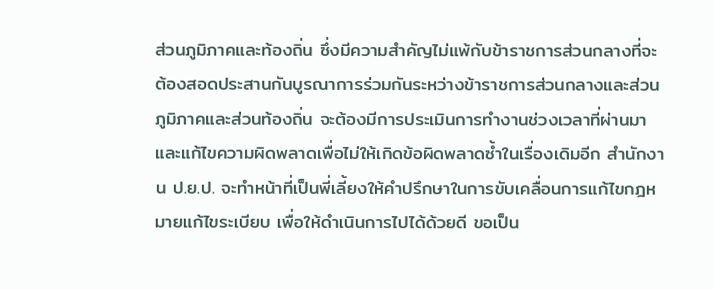ส่วนภูมิภาคและท้องถิ่น ซึ่งมีความสำคัญไม่แพ้กับข้าราชการส่วนกลางที่จะต้องสอดประสานกันบูรณาการร่วมกันระหว่างข้าราชการส่วนกลางและส่วนภูมิภาคและส่วนท้องถิ่น จะต้องมีการประเมินการทำงานช่วงเวลาที่ผ่านมาและแก้ไขความผิดพลาดเพื่อไม่ให้เกิดข้อผิดพลาดซ้ำในเรื่องเดิมอีก สำนักงาน ป.ย.ป. จะทำหน้าที่เป็นพี่เลี้ยงให้คำปรึกษาในการขับเคลื่อนการแก้ไขกฎหมายแก้ไขระเบียบ เพื่อให้ดำเนินการไปได้ด้วยดี ขอเป็น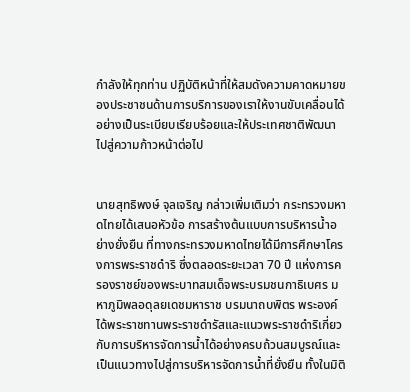กำลังให้ทุกท่าน ปฏิบัติหน้าที่ให้สมดังความคาดหมายของประชาชนด้านการบริการของเราให้งานขับเคลื่อนได้อย่างเป็นระเบียบเรียบร้อยและให้ประเทศชาติพัฒนาไปสู่ความก้าวหน้าต่อไป


นายสุทธิพงษ์ จุลเจริญ กล่าวเพิ่มเติมว่า กระทรวงมหาดไทยได้เสนอหัวข้อ การสร้างต้นแบบการบริหารน้ำอย่างยั่งยืน ที่ทางกระทรวงมหาดไทยได้มีการศึกษาโครงการพระราชดำริ ซึ่งตลอดระยะเวลา 70 ปี แห่งการครองราชย์ของพระบาทสมเด็จพระบรมชนกาธิเบศร มหาภูมิพลอดุลยเดชมหาราช บรมนาถบพิตร พระองค์ได้พระราชทานพระราชดำรัสและแนวพระราชดำริเกี่ยวกับการบริหารจัดการน้ำได้อย่างครบถ้วนสมบูรณ์และเป็นแนวทางไปสู่การบริหารจัดการน้ำที่ยั่งยืน ทั้งในมิติ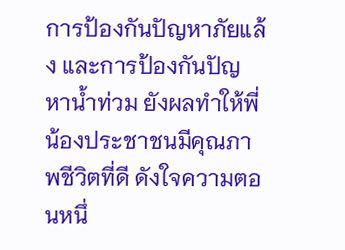การป้องกันปัญหาภัยแล้ง และการป้องกันปัญหาน้ำท่วม ยังผลทำให้พี่น้องประชาชนมีคุณภาพชีวิตที่ดี ดังใจความตอนหนึ่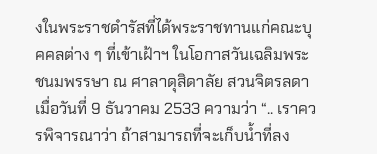งในพระราชดำรัสที่ได้พระราชทานแก่คณะบุคคลต่าง ๆ ที่เข้าเฝ้าฯ ในโอกาสวันเฉลิมพระชนมพรรษา ณ ศาลาดุสิดาลัย สวนจิตรลดา เมื่อวันที่ 9 ธันวาคม 2533 ความว่า “.. เราควรพิจารณาว่า ถ้าสามารถที่จะเก็บน้ำที่ลง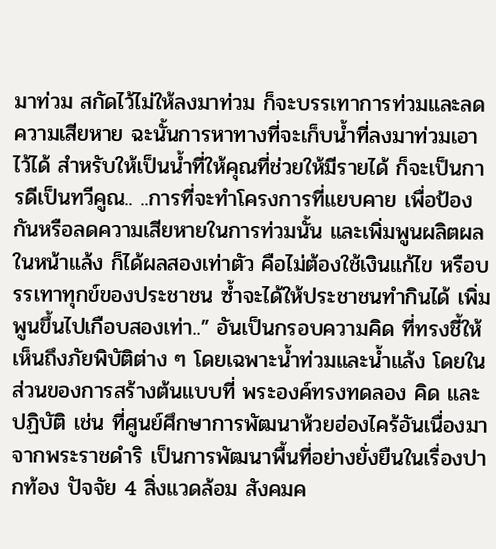มาท่วม สกัดไว้ไม่ให้ลงมาท่วม ก็จะบรรเทาการท่วมและลดความเสียหาย ฉะนั้นการหาทางที่จะเก็บน้ำที่ลงมาท่วมเอาไว้ได้ สำหรับให้เป็นน้ำที่ให้คุณที่ช่วยให้มีรายได้ ก็จะเป็นการดีเป็นทวีคูณ.. ..การที่จะทำโครงการที่แยบคาย เพื่อป้องกันหรือลดความเสียหายในการท่วมนั้น และเพิ่มพูนผลิตผลในหน้าแล้ง ก็ได้ผลสองเท่าตัว คือไม่ต้องใช้เงินแก้ไข หรือบรรเทาทุกข์ของประชาชน ซ้ำจะได้ให้ประชาชนทำกินได้ เพิ่มพูนขึ้นไปเกือบสองเท่า..” อันเป็นกรอบความคิด ที่ทรงชี้ให้เห็นถึงภัยพิบัติต่าง ๆ โดยเฉพาะน้ำท่วมและน้ำแล้ง โดยในส่วนของการสร้างต้นแบบที่ พระองค์ทรงทดลอง คิด และปฏิบัติ เช่น ที่ศูนย์ศึกษาการพัฒนาห้วยฮ่องไคร้อันเนื่องมาจากพระราชดำริ เป็นการพัฒนาพื้นที่อย่างยั่งยืนในเรื่องปากท้อง ปัจจัย 4 สิ่งแวดล้อม สังคมค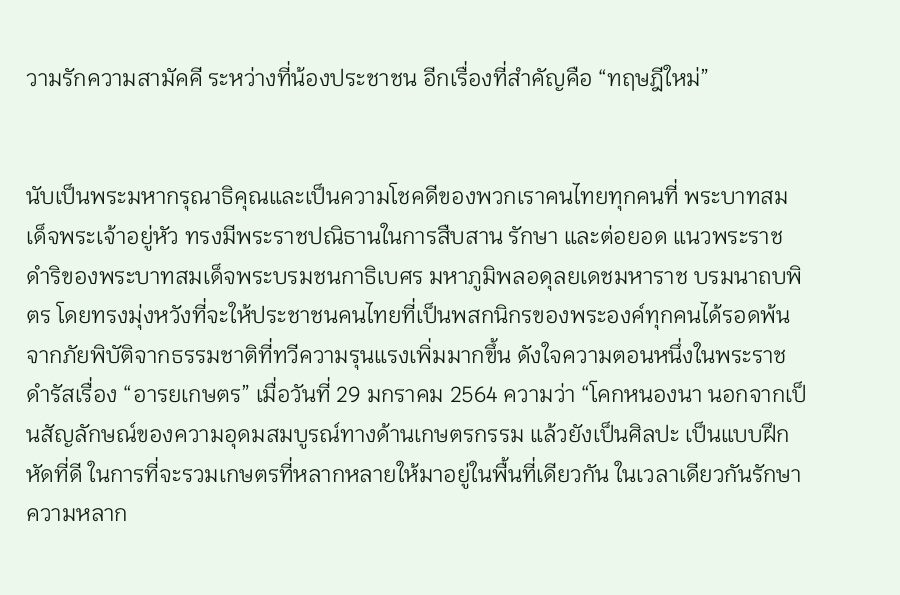วามรักความสามัคคี ระหว่างที่น้องประชาชน อีกเรื่องที่สำคัญคือ “ทฤษฎีใหม่”


นับเป็นพระมหากรุณาธิคุณและเป็นความโชคดีของพวกเราคนไทยทุกคนที่ พระบาทสมเด็จพระเจ้าอยู่หัว ทรงมีพระราชปณิธานในการสืบสาน รักษา และต่อยอด แนวพระราชดำริของพระบาทสมเด็จพระบรมชนกาธิเบศร มหาภูมิพลอดุลยเดชมหาราช บรมนาถบพิตร โดยทรงมุ่งหวังที่จะให้ประชาชนคนไทยที่เป็นพสกนิกรของพระองค์ทุกคนได้รอดพ้นจากภัยพิบัติจากธรรมชาติที่ทวีความรุนแรงเพิ่มมากขึ้น ดังใจความตอนหนึ่งในพระราชดำรัสเรื่อง “อารยเกษตร” เมื่อวันที่ 29 มกราคม 2564 ความว่า “โคกหนองนา นอกจากเป็นสัญลักษณ์ของความอุดมสมบูรณ์ทางด้านเกษตรกรรม แล้วยังเป็นศิลปะ เป็นแบบฝึกหัดที่ดี ในการที่จะรวมเกษตรที่หลากหลายให้มาอยู่ในพื้นที่เดียวกัน ในเวลาเดียวกันรักษาความหลาก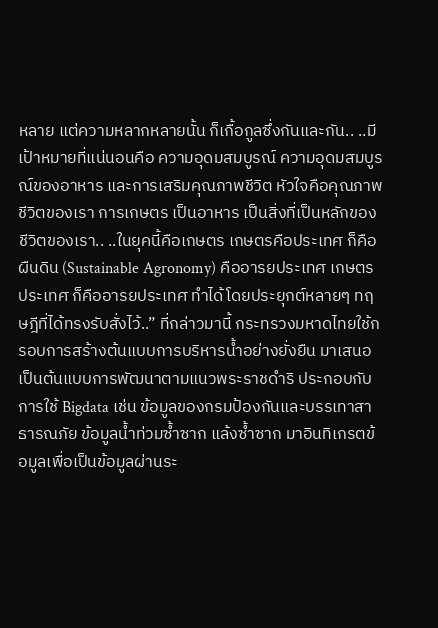หลาย แต่ความหลากหลายนั้น ก็เกื้อกูลซึ่งกันและกัน.. ..มีเป้าหมายที่แน่นอนคือ ความอุดมสมบูรณ์ ความอุดมสมบูรณ์ของอาหาร และการเสริมคุณภาพชีวิต หัวใจคือคุณภาพชีวิตของเรา การเกษตร เป็นอาหาร เป็นสิ่งที่เป็นหลักของชีวิตของเรา.. ..ในยุคนี้คือเกษตร เกษตรคือประเทศ ก็คือผืนดิน (Sustainable Agronomy) คืออารยประเทศ เกษตรประเทศ ก็คืออารยประเทศ ทำได้โดยประยุกต์หลายๆ ทฤษฎีที่ได้ทรงรับสั่งไว้..” ที่กล่าวมานี้ กระทรวงมหาดไทยใช้กรอบการสร้างต้นแบบการบริหารน้ำอย่างยั่งยืน มาเสนอเป็นต้นแบบการพัฒนาตามแนวพระราชดำริ ประกอบกับการใช้ Bigdata เช่น ข้อมูลของกรมป้องกันและบรรเทาสาธารณภัย ข้อมูลน้ำท่วมซ้ำซาก แล้งซ้ำซาก มาอินทิเกรตข้อมูลเพื่อเป็นข้อมูลผ่านระ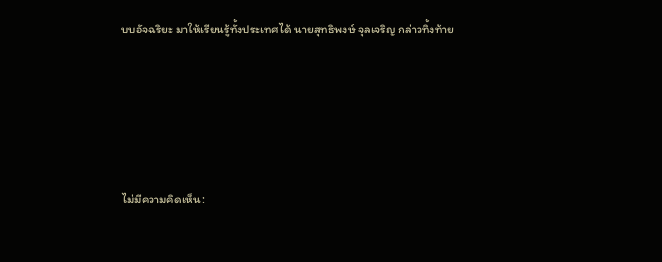บบอัจฉริยะ มาให้เรียนรู้ทั้งประเทศได้ นายสุทธิพงษ์ จุลเจริญ กล่าวทิ้งท้าย





ไม่มีความคิดเห็น: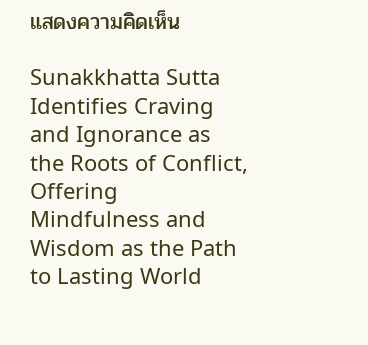แสดงความคิดเห็น

Sunakkhatta Sutta Identifies Craving and Ignorance as the Roots of Conflict, Offering Mindfulness and Wisdom as the Path to Lasting World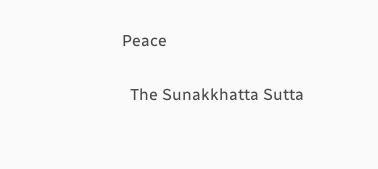Peace

  The Sunakkhatta Sutta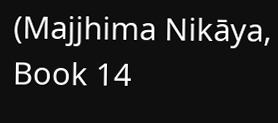(Majjhima Nikāya, Book 14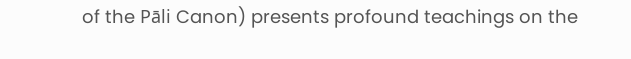of the Pāli Canon) presents profound teachings on the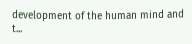development of the human mind and t...